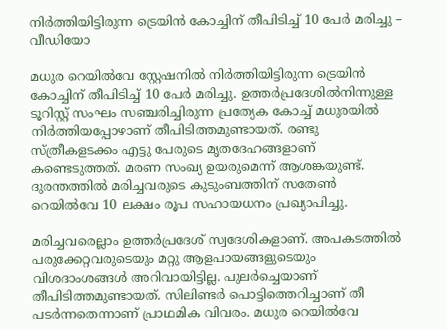നിർത്തിയിട്ടിരുന്ന ട്രെയിൻ കോച്ചിന് തീപിടിച്ച് 10 പേർ മരിച്ചു – വീഡിയോ

മധുര റെയിൽവേ സ്റ്റേഷനിൽ നിർത്തിയിട്ടിരുന്ന ട്രെയിൻ കോച്ചിന് തീപിടിച്ച് 10 പേർ മരിച്ചു. ഉത്തര്‍പ്രദേശില്‍നിന്നുള്ള ടൂറിസ്റ്റ് സംഘം സഞ്ചരിച്ചിരുന്ന പ്രത്യേക കോച്ച് മധുരയിൽ നിർത്തിയപ്പോഴാണ് തീപിടിത്തമുണ്ടായത്. രണ്ടു സ്ത്രീകളടക്കം എട്ടു പേരുടെ മൃതദേഹങ്ങളാണ് കണ്ടെടുത്തത്. മരണ സംഖ്യ ഉയരുമെന്ന് ആശങ്കയുണ്ട്. ദുരന്തത്തില്‍ മരിച്ചവരുടെ കുടുംബത്തിന് സതേണ്‍ റെയില്‍വേ 10 ലക്ഷം രൂപ സഹായധനം പ്രഖ്യാപിച്ചു.

മരിച്ചവരെല്ലാം ഉത്തർപ്രദേശ് സ്വദേശികളാണ്. അപകടത്തിൽ പരുക്കേറ്റവരുടെയും മറ്റു ആളപായങ്ങളുടെയും വിശദാംശങ്ങൾ അറിവായിട്ടില്ല. പുലർച്ചെയാണ് തീപിടിത്തമുണ്ടായത്. സിലിണ്ടർ പൊട്ടിത്തെറിച്ചാണ് തീ പടർന്നതെന്നാണ് പ്രാഥമിക വിവരം. മധുര റെയിൽവേ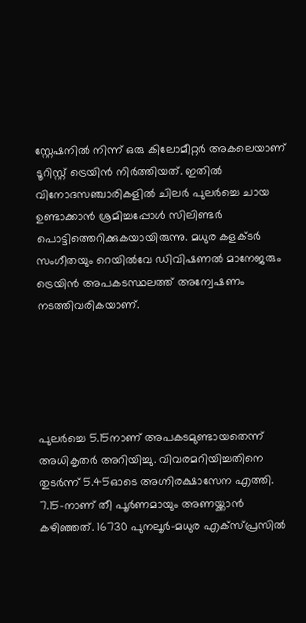സ്റ്റേഷനിൽ നിന്ന് ഒരു കിലോമീറ്റർ അകലെയാണ് ടൂറിസ്റ്റ് ട്രെയിൻ നിർത്തിയത്. ഇതിൽ വിനോദസഞ്ചാരികളിൽ ചിലർ പുലർച്ചെ ചായ ഉണ്ടാക്കാൻ ശ്രമിച്ചപ്പോൾ സിലിണ്ടർ പൊട്ടിത്തെറിക്കുകയായിരുന്നു. മധുര കളക്ടർ സംഗീതയും റെയിൽവേ ഡിവിഷണൽ മാനേജരും ട്രെയിൻ അപകടസ്ഥലത്ത് അന്വേഷണം നടത്തിവരികയാണ്.





പുലര്‍ച്ചെ 5.15നാണ് അപകടമുണ്ടായതെന്ന് അധികൃതര്‍ അറിയിച്ചു. വിവരമറിയിച്ചതിനെ തുടര്‍ന്ന് 5.45ഓടെ അഗ്നിരക്ഷാസേന എത്തി. 7.15-നാണ് തീ പൂര്‍ണമായും അണയ്ക്കാന്‍ കഴിഞ്ഞത്. 16730 പുനലൂര്‍-മധുര എക്‌സ്പ്രസില്‍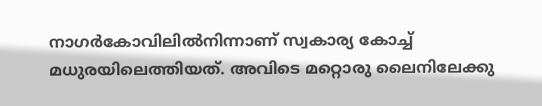നാഗര്‍കോവിലില്‍നിന്നാണ് സ്വകാര്യ കോച്ച് മധുരയിലെത്തിയത്. അവിടെ മറ്റൊരു ലൈനിലേക്കു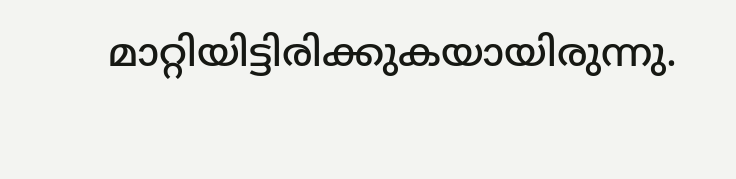മാറ്റിയിട്ടിരിക്കുകയായിരുന്നു.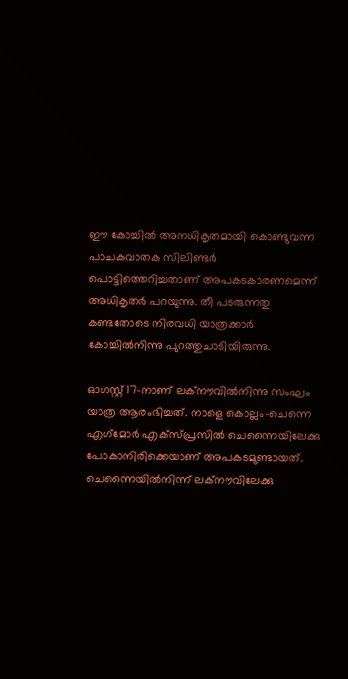ഈ കോച്ചില്‍ അനധികൃതമായി കൊണ്ടുവന്ന പാചകവാതക സിലിണ്ടര്‍ പൊട്ടിത്തെറിച്ചതാണ് അപകടകാരണമെന്ന് അധികൃതര്‍ പറയുന്നു. തീ പടരുന്നതു കണ്ടതോടെ നിരവധി യാത്രക്കാര്‍ കോച്ചില്‍നിന്നു പുറത്തുചാടിയിരുന്നു.

ഓഗസ്റ്റ് 17-നാണ് ലക്‌നൗവില്‍നിന്നു സംഘം യാത്ര ആരംഭിച്ചത്. നാളെ കൊല്ലം-ചെന്നെ എഗ്‌മോര്‍ എക്‌സ്പ്രസില്‍ ചെന്നൈയിലേക്കു പോകാനിരിക്കെയാണ് അപകടമുണ്ടായത്. ചെന്നൈയില്‍നിന്ന് ലക്‌നൗവിലേക്കു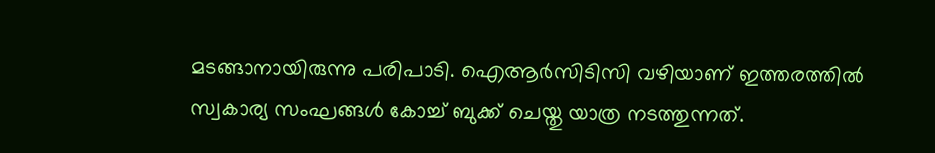മടങ്ങാനായിരുന്നു പരിപാടി. ഐആര്‍സിടിസി വഴിയാണ് ഇത്തരത്തില്‍ സ്വകാര്യ സംഘങ്ങള്‍ കോച്ച് ബുക്ക് ചെയ്തു യാത്ര നടത്തുന്നത്.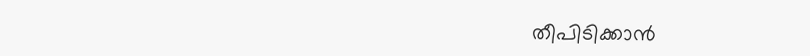തീപിടിക്കാന്‍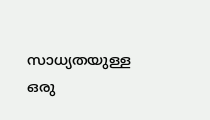സാധ്യതയുള്ള ഒരു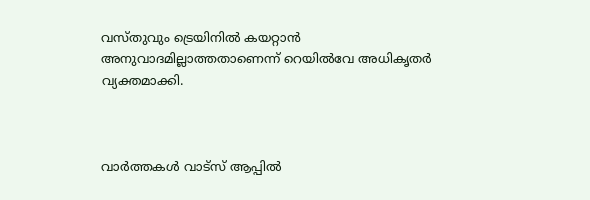വസ്തുവും ട്രെയിനില്‍ കയറ്റാന്‍ അനുവാദമില്ലാത്തതാണെന്ന് റെയില്‍വേ അധികൃതര്‍ വ്യക്തമാക്കി.



വാർത്തകൾ വാട്സ് ആപ്പിൽ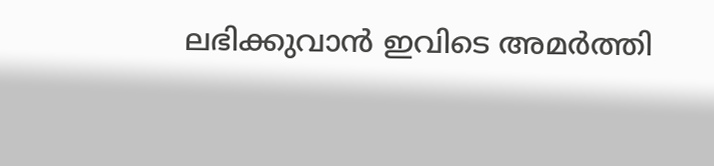ലഭിക്കുവാൻ ഇവിടെ അമർത്തി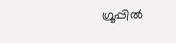ഗ്രൂപ്പിൽ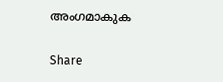അംഗമാകുക

Share